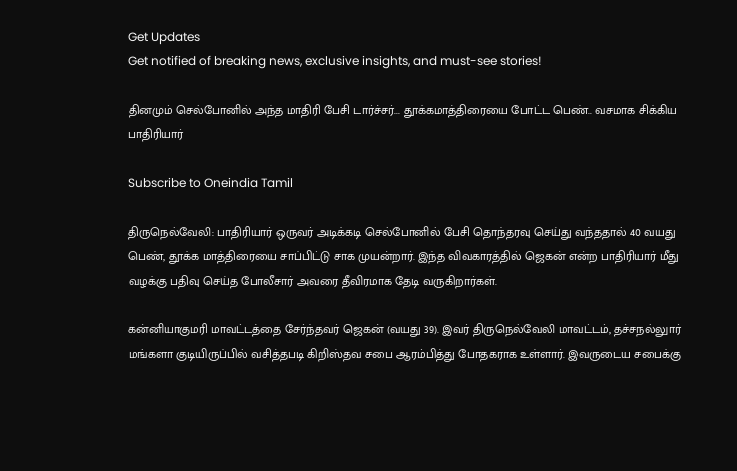Get Updates
Get notified of breaking news, exclusive insights, and must-see stories!

தினமும் செல்போனில் அந்த மாதிரி பேசி டார்ச்சர்... தூக்கமாத்திரையை போட்ட பெண்.. வசமாக சிக்கிய பாதிரியார்

Subscribe to Oneindia Tamil

திருநெல்வேலி: பாதிரியார் ஒருவர் அடிக்கடி செல்போனில் பேசி தொந்தரவு செய்து வந்ததால் 40 வயது பெண், தூக்க மாத்திரையை சாப்பிட்டு சாக முயன்றார். இந்த விவகாரத்தில் ஜெகன் என்ற பாதிரியார் மீது வழக்கு பதிவு செய்த போலீசார் அவரை தீவிரமாக தேடி வருகிறார்கள்.

கன்னியாகுமரி மாவட்டத்தை சேர்ந்தவர் ஜெகன் (வயது 39). இவர் திருநெல்வேலி மாவட்டம், தச்சநல்லுார் மங்களா குடியிருப்பில் வசித்தபடி கிறிஸ்தவ சபை ஆரம்பித்து போதகராக உள்ளார். இவருடைய சபைக்கு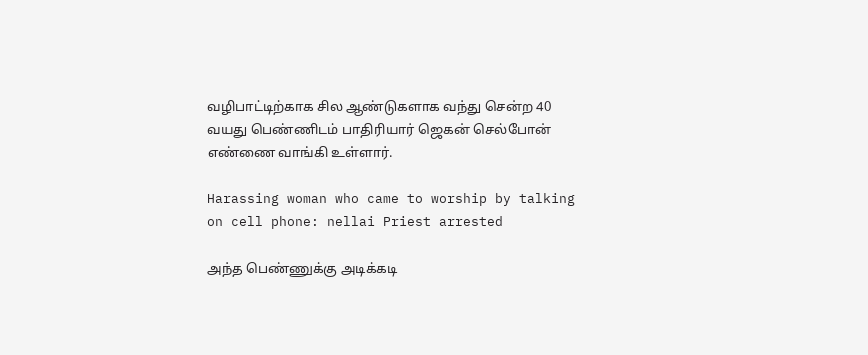வழிபாட்டிற்காக சில ஆண்டுகளாக வந்து சென்ற 40 வயது பெண்ணிடம் பாதிரியார் ஜெகன் செல்போன் எண்ணை வாங்கி உள்ளார்.

Harassing woman who came to worship by talking on cell phone: nellai Priest arrested

அந்த பெண்ணுக்கு அடிக்கடி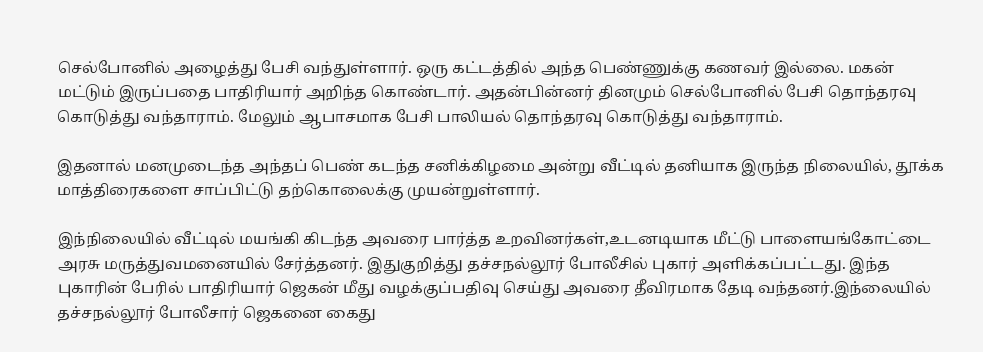செல்போனில் அழைத்து பேசி வந்துள்ளார். ஒரு கட்டத்தில் அந்த பெண்ணுக்கு கணவர் இல்லை. மகன் மட்டும் இருப்பதை பாதிரியார் அறிந்த கொண்டார். அதன்பின்னர் தினமும் செல்போனில் பேசி தொந்தரவு கொடுத்து வந்தாராம். மேலும் ஆபாசமாக பேசி பாலியல் தொந்தரவு கொடுத்து வந்தாராம்.

இதனால் மனமுடைந்த அந்தப் பெண் கடந்த சனிக்கிழமை அன்று வீட்டில் தனியாக இருந்த நிலையில், தூக்க மாத்திரைகளை சாப்பிட்டு தற்கொலைக்கு முயன்றுள்ளார்.

இந்நிலையில் வீட்டில் மயங்கி கிடந்த அவரை பார்த்த உறவினர்கள்,உடனடியாக மீட்டு பாளையங்கோட்டை அரசு மருத்துவமனையில் சேர்த்தனர். இதுகுறித்து தச்சநல்லூர் போலீசில் புகார் அளிக்கப்பட்டது. இந்த புகாரின் பேரில் பாதிரியார் ஜெகன் மீது வழக்குப்பதிவு செய்து அவரை தீவிரமாக தேடி வந்தனர்.இந்லையில் தச்சநல்லூர் போலீசார் ஜெகனை கைது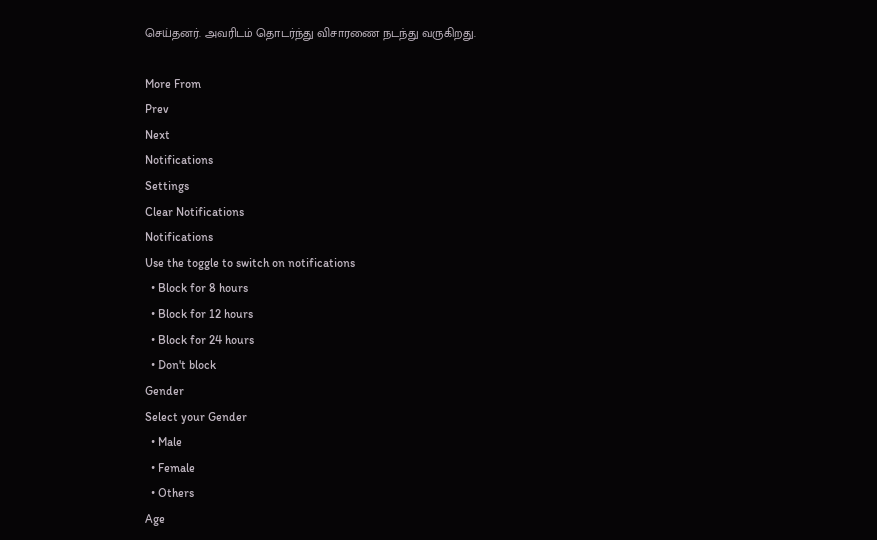செய்தனர். அவரிடம் தொடர்ந்து விசாரணை நடந்து வருகிறது.

More From
Prev
Next
Notifications
Settings
Clear Notifications
Notifications
Use the toggle to switch on notifications
  • Block for 8 hours
  • Block for 12 hours
  • Block for 24 hours
  • Don't block
Gender
Select your Gender
  • Male
  • Female
  • Others
Age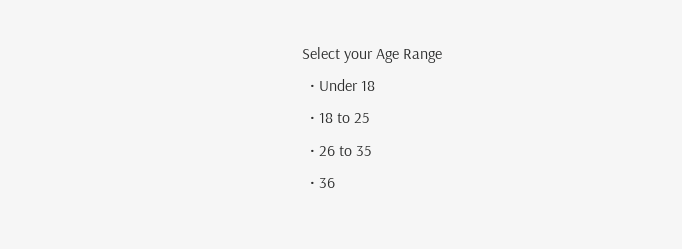Select your Age Range
  • Under 18
  • 18 to 25
  • 26 to 35
  • 36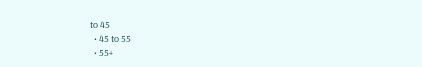to 45
  • 45 to 55
  • 55+